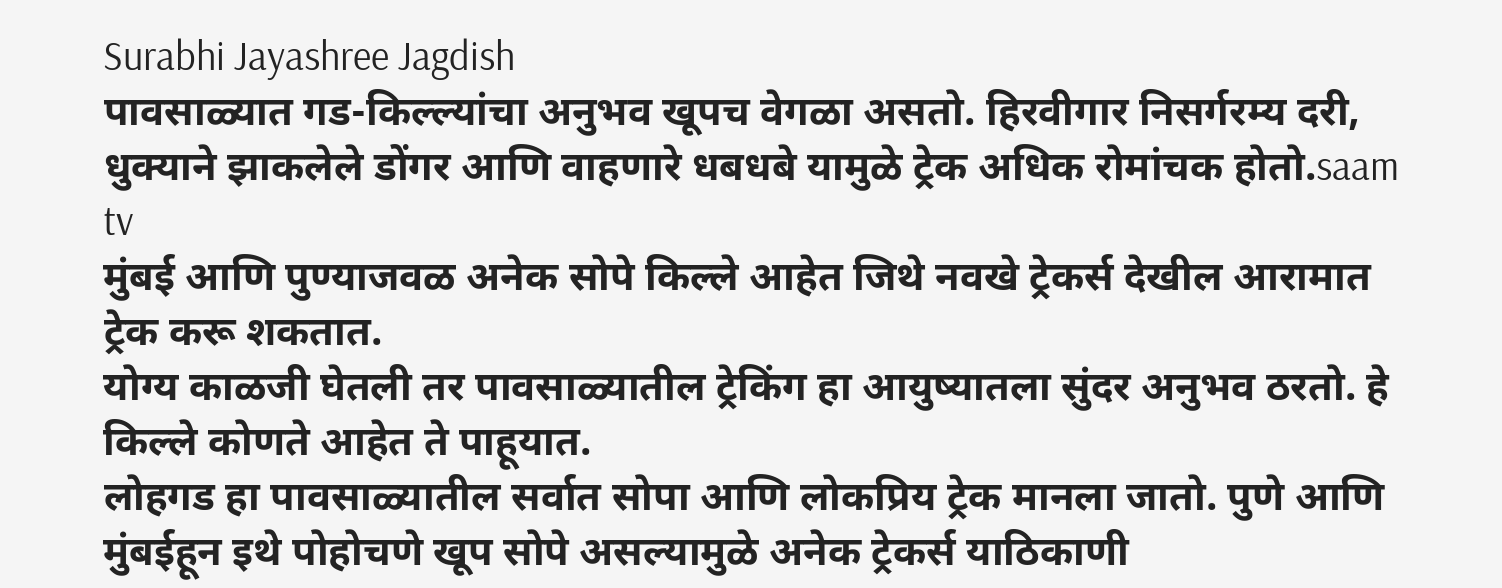Surabhi Jayashree Jagdish
पावसाळ्यात गड-किल्ल्यांचा अनुभव खूपच वेगळा असतो. हिरवीगार निसर्गरम्य दरी, धुक्याने झाकलेले डोंगर आणि वाहणारे धबधबे यामुळे ट्रेक अधिक रोमांचक होतो.saam tv
मुंबई आणि पुण्याजवळ अनेक सोपे किल्ले आहेत जिथे नवखे ट्रेकर्स देखील आरामात ट्रेक करू शकतात.
योग्य काळजी घेतली तर पावसाळ्यातील ट्रेकिंग हा आयुष्यातला सुंदर अनुभव ठरतो. हे किल्ले कोणते आहेत ते पाहूयात.
लोहगड हा पावसाळ्यातील सर्वात सोपा आणि लोकप्रिय ट्रेक मानला जातो. पुणे आणि मुंबईहून इथे पोहोचणे खूप सोपे असल्यामुळे अनेक ट्रेकर्स याठिकाणी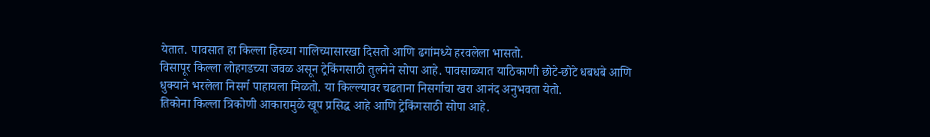येतात. पावसात हा किल्ला हिरव्या गालिच्यासारखा दिसतो आणि ढगांमध्ये हरवलेला भासतो.
विसापूर किल्ला लोहगडच्या जवळ असून ट्रेकिंगसाठी तुलनेने सोपा आहे. पावसाळ्यात याठिकाणी छोटे-छोटे धबधबे आणि धुक्याने भरलेला निसर्ग पाहायला मिळतो. या किल्ल्यावर चढताना निसर्गाचा खरा आनंद अनुभवता येतो.
तिकोना किल्ला त्रिकोणी आकारामुळे खूप प्रसिद्ध आहे आणि ट्रेकिंगसाठी सोपा आहे.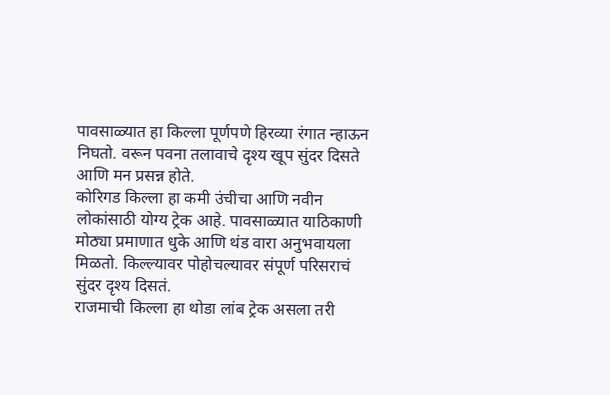पावसाळ्यात हा किल्ला पूर्णपणे हिरव्या रंगात न्हाऊन निघतो. वरून पवना तलावाचे दृश्य खूप सुंदर दिसते आणि मन प्रसन्न होते.
कोरिगड किल्ला हा कमी उंचीचा आणि नवीन लोकांसाठी योग्य ट्रेक आहे. पावसाळ्यात याठिकाणी मोठ्या प्रमाणात धुके आणि थंड वारा अनुभवायला मिळतो. किल्ल्यावर पोहोचल्यावर संपूर्ण परिसराचं सुंदर दृश्य दिसतं.
राजमाची किल्ला हा थोडा लांब ट्रेक असला तरी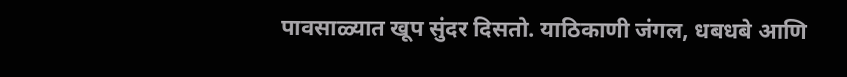पावसाळ्यात खूप सुंदर दिसतो. याठिकाणी जंगल, धबधबे आणि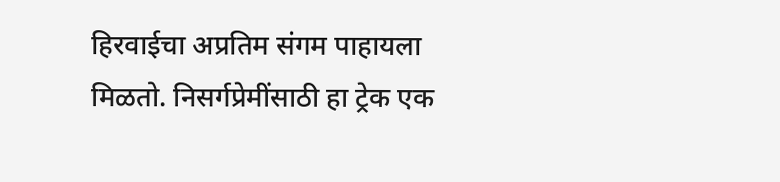हिरवाईचा अप्रतिम संगम पाहायला मिळतो. निसर्गप्रेमींसाठी हा ट्रेक एक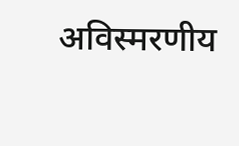अविस्मरणीय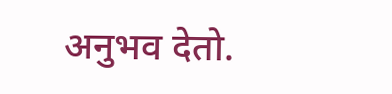अनुभव देतो.